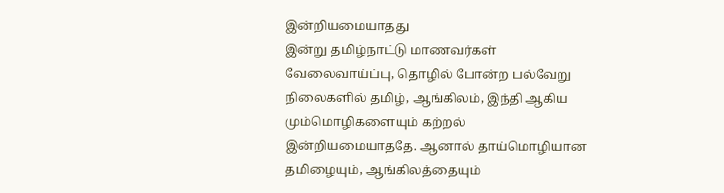இன்றியமையாதது
இன்று தமிழ்நாட்டு மாணவர்கள் வேலைவாய்ப்பு, தொழில் போன்ற பல்வேறு நிலைகளில் தமிழ், ஆங்கிலம், இந்தி ஆகிய மும்மொழிகளையும் கற்றல் இன்றியமையாததே. ஆனால் தாய்மொழியான தமிழையும், ஆங்கிலத்தையும்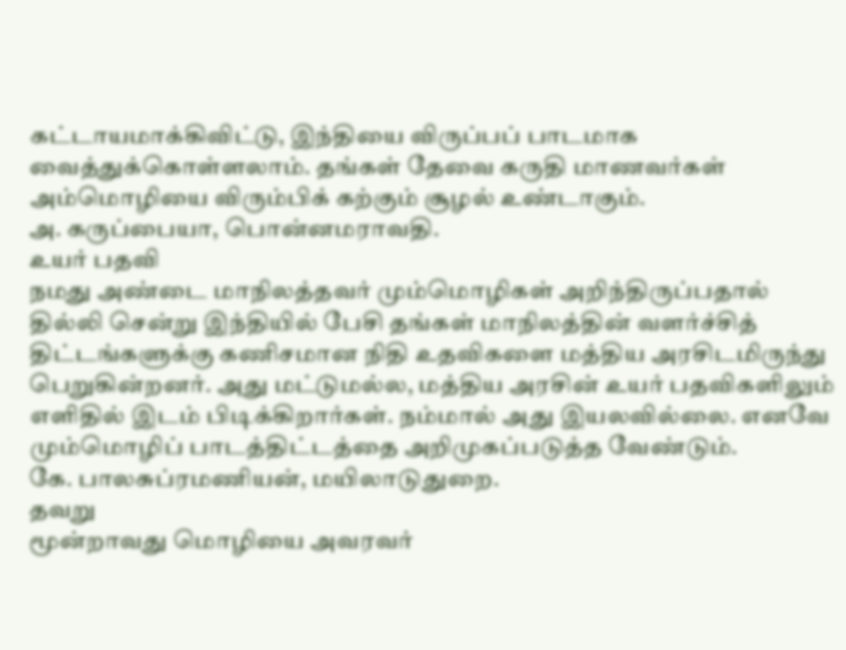கட்டாயமாக்கிவிட்டு, இந்தியை விருப்பப் பாடமாக வைத்துக்கொள்ளலாம். தங்கள் தேவை கருதி மாணவர்கள் அம்மொழியை விரும்பிக் கற்கும் சூழல் உண்டாகும்.
அ. கருப்பையா, பொன்னமராவதி.
உயர் பதவி
நமது அண்டை மாநிலத்தவர் மும்மொழிகள் அறிந்திருப்பதால் தில்லி சென்று இந்தியில் பேசி தங்கள் மாநிலத்தின் வளர்ச்சித் திட்டங்களுக்கு கணிசமான நிதி உதவிகளை மத்திய அரசிடமிருந்து பெறுகின்றனர். அது மட்டுமல்ல, மத்திய அரசின் உயர் பதவிகளிலும் எளிதில் இடம் பிடிக்கிறார்கள். நம்மால் அது இயலவில்லை. எனவே மும்மொழிப் பாடத்திட்டத்தை அறிமுகப்படுத்த வேண்டும்.
கே. பாலசுப்ரமணியன், மயிலாடுதுறை.
தவறு
மூன்றாவது மொழியை அவரவர்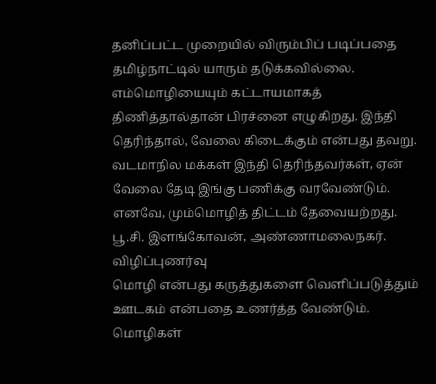தனிப்பட்ட முறையில் விரும்பிப் படிப்பதை தமிழ்நாட்டில் யாரும் தடுக்கவில்லை. எம்மொழியையும் கட்டாயமாகத் திணித்தால்தான் பிரச்னை எழுகிறது. இந்தி தெரிந்தால், வேலை கிடைக்கும் என்பது தவறு. வடமாநில மக்கள் இந்தி தெரிந்தவர்கள், ஏன் வேலை தேடி இங்கு பணிக்கு வரவேண்டும். எனவே, மும்மொழித் திட்டம் தேவையற்றது.
பூ.சி. இளங்கோவன், அண்ணாமலைநகர்.
விழிப்புணர்வு
மொழி என்பது கருத்துகளை வெளிப்படுத்தும் ஊடகம் என்பதை உணர்த்த வேண்டும். மொழிகள்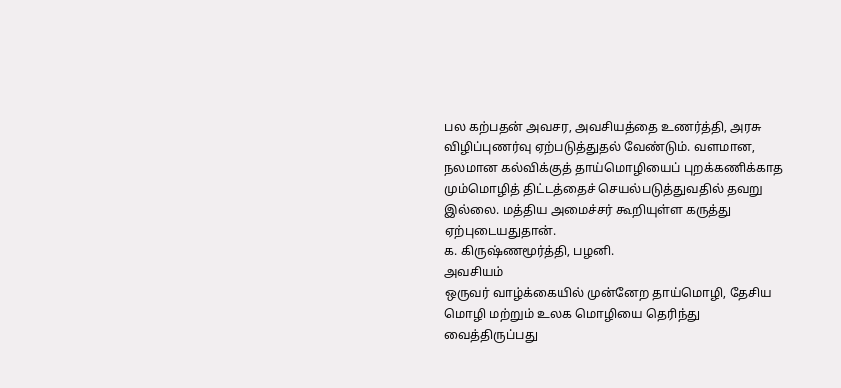பல கற்பதன் அவசர, அவசியத்தை உணர்த்தி, அரசு விழிப்புணர்வு ஏற்படுத்துதல் வேண்டும். வளமான, நலமான கல்விக்குத் தாய்மொழியைப் புறக்கணிக்காத மும்மொழித் திட்டத்தைச் செயல்படுத்துவதில் தவறு இல்லை. மத்திய அமைச்சர் கூறியுள்ள கருத்து ஏற்புடையதுதான்.
க. கிருஷ்ணமூர்த்தி, பழனி.
அவசியம்
ஒருவர் வாழ்க்கையில் முன்னேற தாய்மொழி, தேசிய மொழி மற்றும் உலக மொழியை தெரிந்து வைத்திருப்பது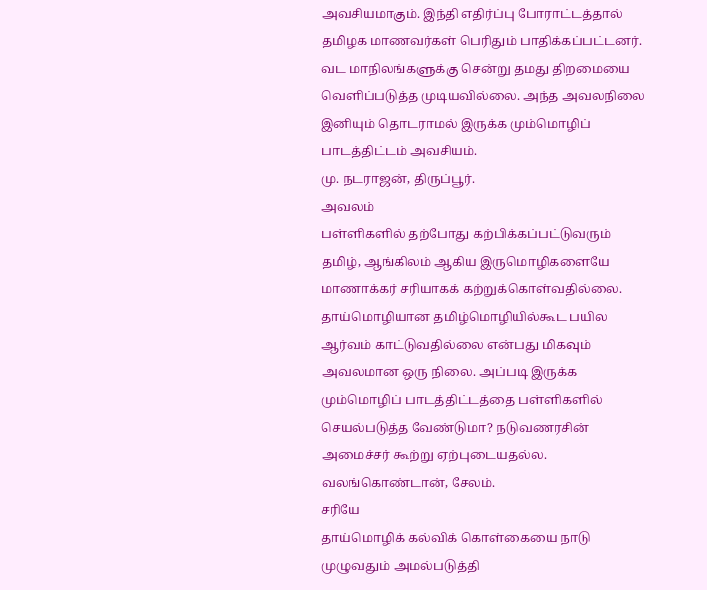அவசியமாகும். இந்தி எதிர்ப்பு போராட்டத்தால் தமிழக மாணவர்கள் பெரிதும் பாதிக்கப்பட்டனர். வட மாநிலங்களுக்கு சென்று தமது திறமையை வெளிப்படுத்த முடியவில்லை. அந்த அவலநிலை இனியும் தொடராமல் இருக்க மும்மொழிப் பாடத்திட்டம் அவசியம்.
மு. நடராஜன், திருப்பூர்.
அவலம்
பள்ளிகளில் தற்போது கற்பிக்கப்பட்டுவரும் தமிழ், ஆங்கிலம் ஆகிய இருமொழிகளையே மாணாக்கர் சரியாகக் கற்றுக்கொள்வதில்லை. தாய்மொழியான தமிழ்மொழியில்கூட பயில ஆர்வம் காட்டுவதில்லை என்பது மிகவும் அவலமான ஒரு நிலை. அப்படி இருக்க மும்மொழிப் பாடத்திட்டத்தை பள்ளிகளில் செயல்படுத்த வேண்டுமா? நடுவணரசின் அமைச்சர் கூற்று ஏற்புடையதல்ல.
வலங்கொண்டான், சேலம்.
சரியே
தாய்மொழிக் கல்விக் கொள்கையை நாடு முழுவதும் அமல்படுத்தி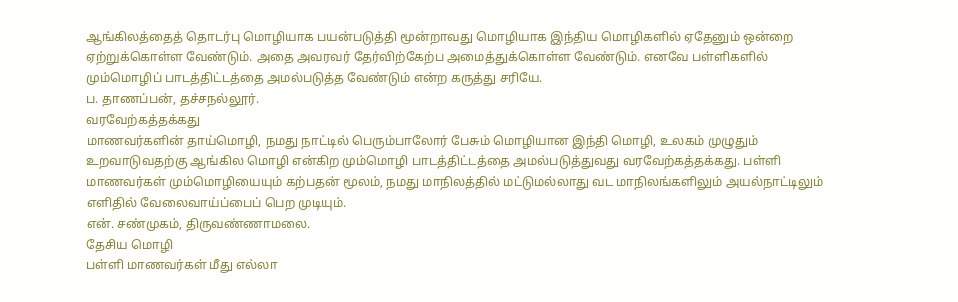ஆங்கிலத்தைத் தொடர்பு மொழியாக பயன்படுத்தி மூன்றாவது மொழியாக இந்திய மொழிகளில் ஏதேனும் ஒன்றை ஏற்றுக்கொள்ள வேண்டும். அதை அவரவர் தேர்விற்கேற்ப அமைத்துக்கொள்ள வேண்டும். எனவே பள்ளிகளில் மும்மொழிப் பாடத்திட்டத்தை அமல்படுத்த வேண்டும் என்ற கருத்து சரியே.
ப. தாணப்பன், தச்சநல்லூர்.
வரவேற்கத்தக்கது
மாணவர்களின் தாய்மொழி, நமது நாட்டில் பெரும்பாலோர் பேசும் மொழியான இந்தி மொழி, உலகம் முழுதும் உறவாடுவதற்கு ஆங்கில மொழி என்கிற மும்மொழி பாடத்திட்டத்தை அமல்படுத்துவது வரவேற்கத்தக்கது. பள்ளி மாணவர்கள் மும்மொழியையும் கற்பதன் மூலம், நமது மாநிலத்தில் மட்டுமல்லாது வட மாநிலங்களிலும் அயல்நாட்டிலும் எளிதில் வேலைவாய்ப்பைப் பெற முடியும்.
என். சண்முகம், திருவண்ணாமலை.
தேசிய மொழி
பள்ளி மாணவர்கள் மீது எல்லா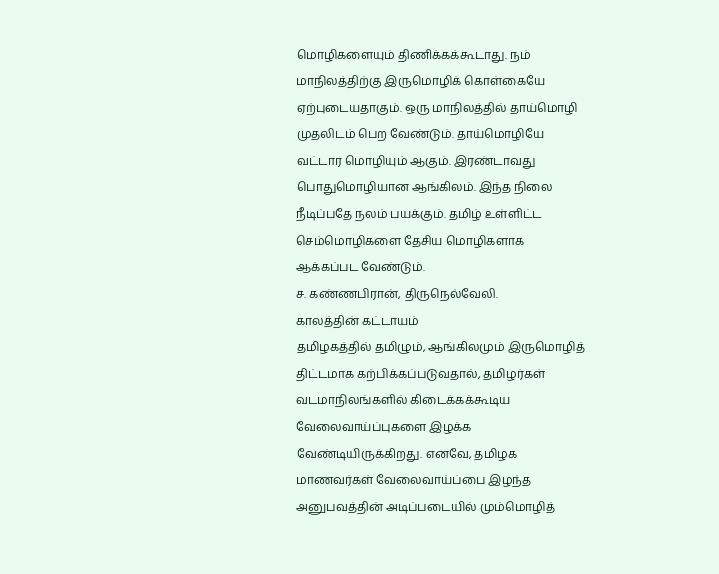மொழிகளையும் திணிக்கக்கூடாது. நம் மாநிலத்திற்கு இருமொழிக் கொள்கையே ஏற்புடையதாகும். ஒரு மாநிலத்தில் தாய்மொழி முதலிடம் பெற வேண்டும். தாய்மொழியே வட்டார மொழியும் ஆகும். இரண்டாவது பொதுமொழியான ஆங்கிலம். இந்த நிலை நீடிப்பதே நலம் பயக்கும். தமிழ் உள்ளிட்ட செம்மொழிகளை தேசிய மொழிகளாக ஆக்கப்பட வேண்டும்.
ச. கண்ணபிரான், திருநெல்வேலி.
காலத்தின் கட்டாயம்
தமிழகத்தில் தமிழும், ஆங்கிலமும் இருமொழித் திட்டமாக கற்பிக்கப்படுவதால், தமிழர்கள் வடமாநிலங்களில் கிடைக்கக்கூடிய வேலைவாய்ப்புகளை இழக்க வேண்டியிருக்கிறது. எனவே, தமிழக மாணவர்கள் வேலைவாய்ப்பை இழந்த அனுபவத்தின் அடிப்படையில் மும்மொழித்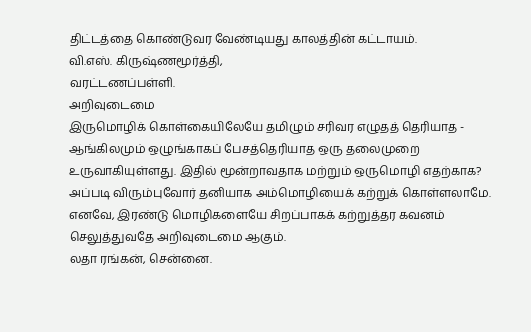திட்டத்தை கொண்டுவர வேண்டியது காலத்தின் கட்டாயம்.
வி.எஸ். கிருஷ்ணமூர்த்தி,
வரட்டணப்பள்ளி.
அறிவுடைமை
இருமொழிக் கொள்கையிலேயே தமிழும் சரிவர எழுதத் தெரியாத - ஆங்கிலமும் ஒழுங்காகப் பேசத்தெரியாத ஒரு தலைமுறை உருவாகியுள்ளது. இதில் மூன்றாவதாக மற்றும் ஒருமொழி எதற்காக? அப்படி விரும்புவோர் தனியாக அம்மொழியைக் கற்றுக் கொள்ளலாமே. எனவே, இரண்டு மொழிகளையே சிறப்பாகக் கற்றுத்தர கவனம் செலுத்துவதே அறிவுடைமை ஆகும்.
லதா ரங்கன், சென்னை.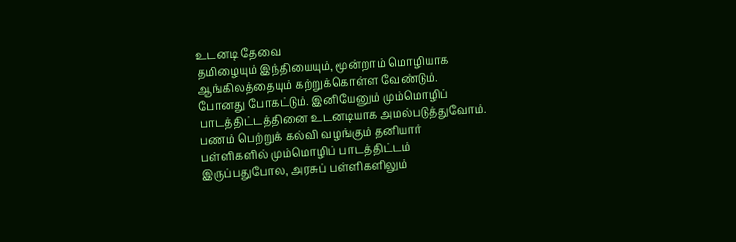உடனடி தேவை
தமிழையும் இந்தியையும், மூன்றாம் மொழியாக ஆங்கிலத்தையும் கற்றுக்கொள்ள வேண்டும். போனது போகட்டும். இனியேனும் மும்மொழிப் பாடத்திட்டத்தினை உடனடியாக அமல்படுத்துவோம். பணம் பெற்றுக் கல்வி வழங்கும் தனியார் பள்ளிகளில் மும்மொழிப் பாடத்திட்டம் இருப்பதுபோல, அரசுப் பள்ளிகளிலும்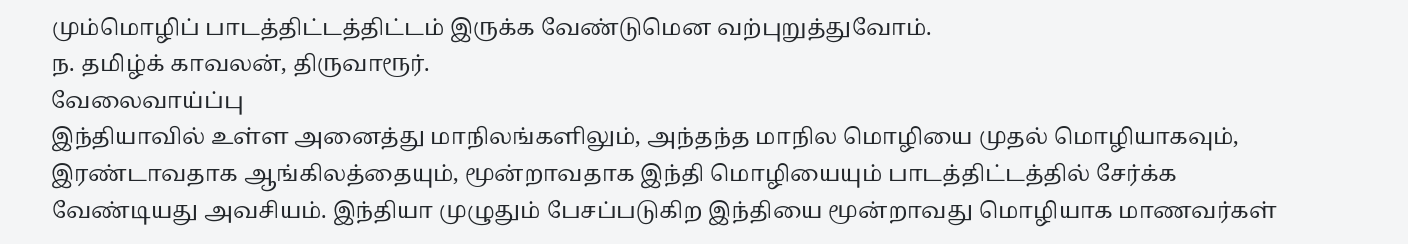மும்மொழிப் பாடத்திட்டத்திட்டம் இருக்க வேண்டுமென வற்புறுத்துவோம்.
ந. தமிழ்க் காவலன், திருவாரூர்.
வேலைவாய்ப்பு
இந்தியாவில் உள்ள அனைத்து மாநிலங்களிலும், அந்தந்த மாநில மொழியை முதல் மொழியாகவும், இரண்டாவதாக ஆங்கிலத்தையும், மூன்றாவதாக இந்தி மொழியையும் பாடத்திட்டத்தில் சேர்க்க வேண்டியது அவசியம். இந்தியா முழுதும் பேசப்படுகிற இந்தியை மூன்றாவது மொழியாக மாணவர்கள்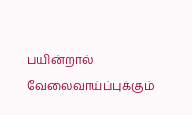பயின்றால் வேலைவாய்ப்புக்கும்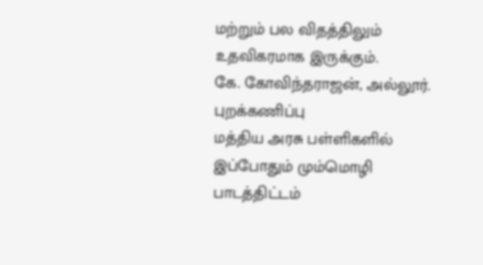மற்றும் பல விதத்திலும் உதவிகரமாக இருக்கும்.
கே. கோவிந்தராஜன், அல்லூர்.
புறக்கணிப்பு
மத்திய அரசு பள்ளிகளில் இப்போதும் மும்மொழி பாடத்திட்டம்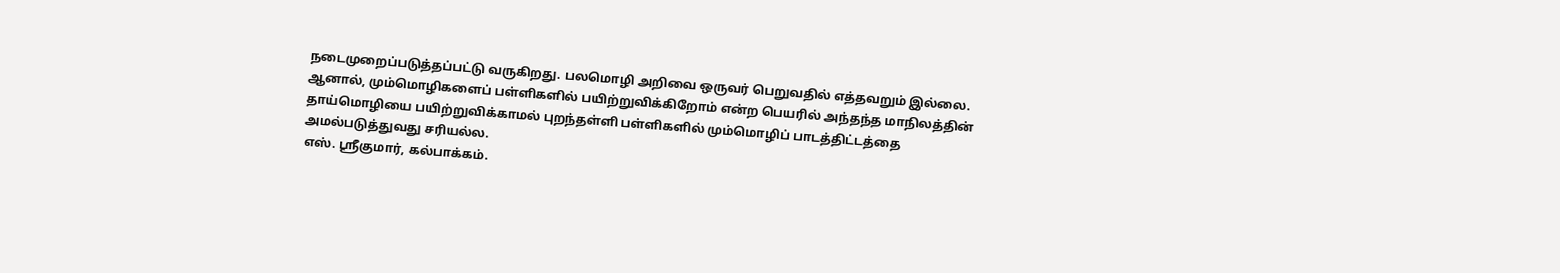நடைமுறைப்படுத்தப்பட்டு வருகிறது. பலமொழி அறிவை ஒருவர் பெறுவதில் எத்தவறும் இல்லை. ஆனால், மும்மொழிகளைப் பள்ளிகளில் பயிற்றுவிக்கிறோம் என்ற பெயரில் அந்தந்த மாநிலத்தின் தாய்மொழியை பயிற்றுவிக்காமல் புறந்தள்ளி பள்ளிகளில் மும்மொழிப் பாடத்திட்டத்தை அமல்படுத்துவது சரியல்ல.
எஸ். ஸ்ரீகுமார், கல்பாக்கம்.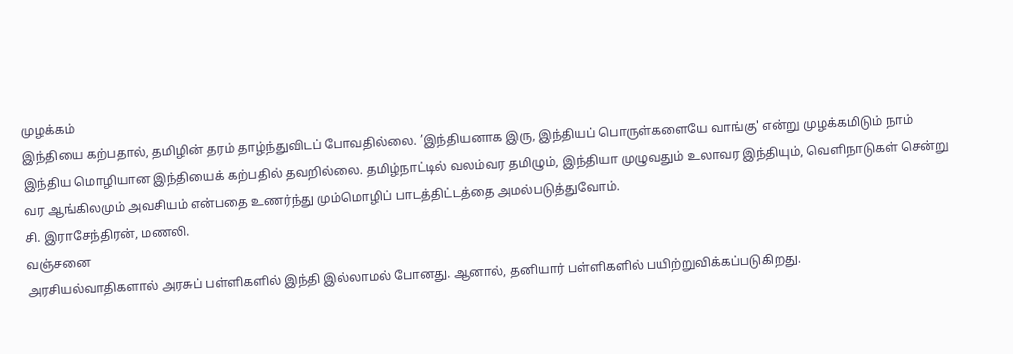முழக்கம்
இந்தியை கற்பதால், தமிழின் தரம் தாழ்ந்துவிடப் போவதில்லை. ’இந்தியனாக இரு, இந்தியப் பொருள்களையே வாங்கு' என்று முழக்கமிடும் நாம் இந்திய மொழியான இந்தியைக் கற்பதில் தவறில்லை. தமிழ்நாட்டில் வலம்வர தமிழும், இந்தியா முழுவதும் உலாவர இந்தியும், வெளிநாடுகள் சென்று வர ஆங்கிலமும் அவசியம் என்பதை உணர்ந்து மும்மொழிப் பாடத்திட்டத்தை அமல்படுத்துவோம்.
சி. இராசேந்திரன், மணலி.
வஞ்சனை
அரசியல்வாதிகளால் அரசுப் பள்ளிகளில் இந்தி இல்லாமல் போனது. ஆனால், தனியார் பள்ளிகளில் பயிற்றுவிக்கப்படுகிறது.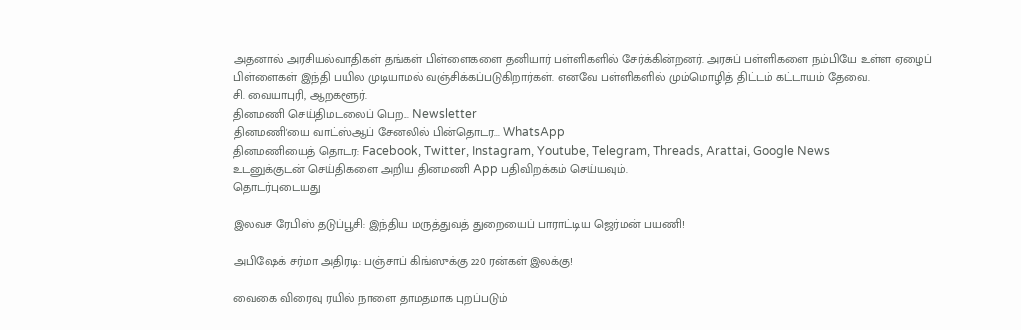அதனால் அரசியல்வாதிகள் தங்கள் பிள்ளைகளை தனியார் பள்ளிகளில் சேர்க்கின்றனர். அரசுப் பள்ளிகளை நம்பியே உள்ள ஏழைப் பிள்ளைகள் இந்தி பயில முடியாமல் வஞ்சிக்கப்படுகிறார்கள். எனவே பள்ளிகளில் மும்மொழித் திட்டம் கட்டாயம் தேவை.
சி. வையாபுரி, ஆறகளூர்.
தினமணி செய்திமடலைப் பெற... Newsletter
தினமணி'யை வாட்ஸ்ஆப் சேனலில் பின்தொடர... WhatsApp
தினமணியைத் தொடர: Facebook, Twitter, Instagram, Youtube, Telegram, Threads, Arattai, Google News
உடனுக்குடன் செய்திகளை அறிய தினமணி App பதிவிறக்கம் செய்யவும்.
தொடர்புடையது

இலவச ரேபிஸ் தடுப்பூசி: இந்திய மருத்துவத் துறையைப் பாராட்டிய ஜெர்மன் பயணி!

அபிஷேக் சர்மா அதிரடி: பஞ்சாப் கிங்ஸுக்கு 220 ரன்கள் இலக்கு!

வைகை விரைவு ரயில் நாளை தாமதமாக புறப்படும்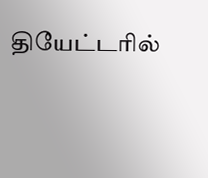தியேட்டரில்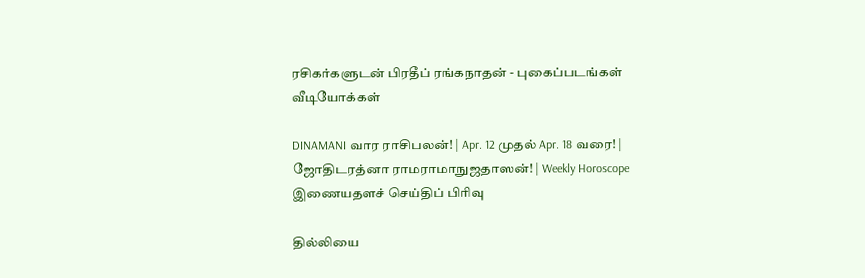ரசிகர்களுடன் பிரதீப் ரங்கநாதன் - புகைப்படங்கள்
வீடியோக்கள்

DINAMANI வார ராசிபலன்! | Apr. 12 முதல் Apr. 18 வரை! | ஜோதிடரத்னா ராமராமாநுஜதாஸன்! | Weekly Horoscope
இணையதளச் செய்திப் பிரிவு

தில்லியை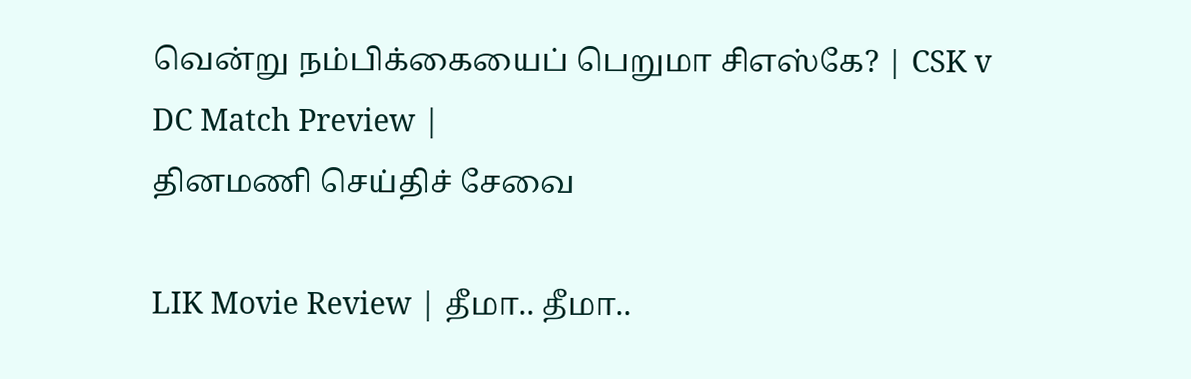வென்று நம்பிக்கையைப் பெறுமா சிஎஸ்கே? | CSK v DC Match Preview |
தினமணி செய்திச் சேவை

LIK Movie Review | தீமா.. தீமா..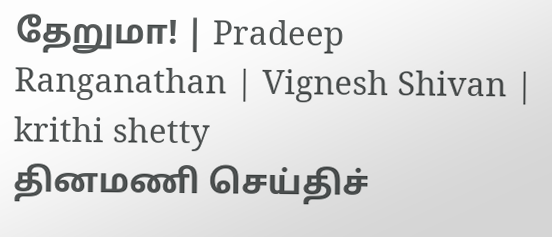தேறுமா! | Pradeep Ranganathan | Vignesh Shivan | krithi shetty
தினமணி செய்திச்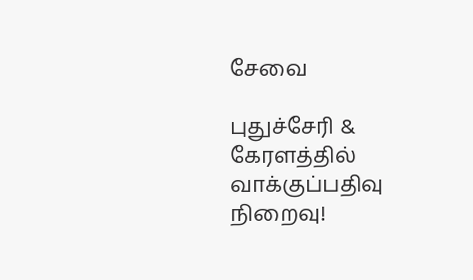சேவை

புதுச்சேரி & கேரளத்தில் வாக்குப்பதிவு நிறைவு!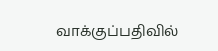வாக்குப்பதிவில்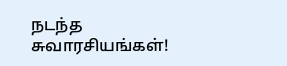நடந்த சுவாரசியங்கள்!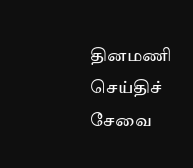தினமணி செய்திச் சேவை